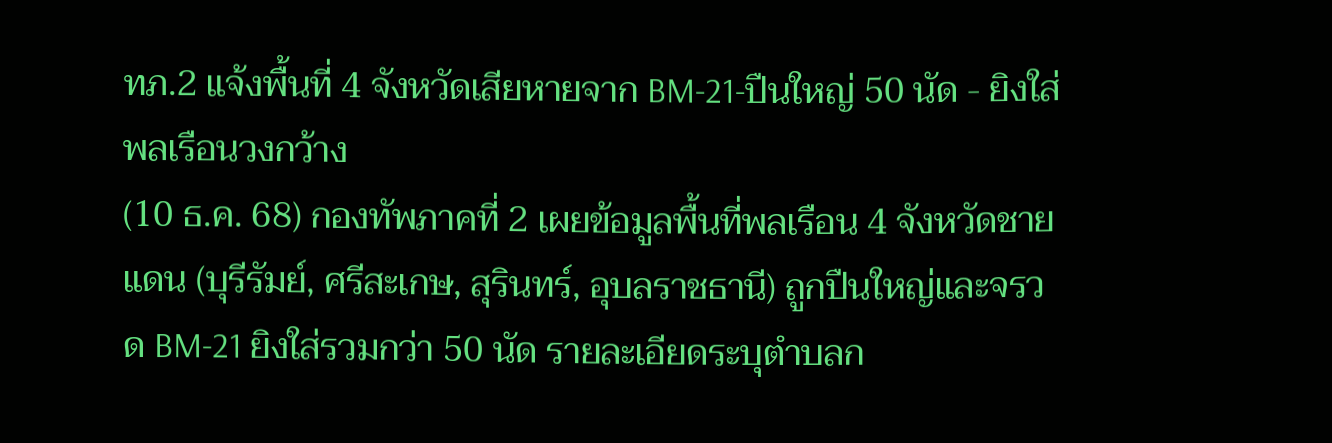ทภ.2 แจ้งพื้นที่ 4 จังหวัดเสียหายจาก BM-21-ปืนใหญ่ 50 นัด - ยิงใส่พลเรือนวงกว้าง
(10 ธ.ค. 68) กองทัพภาคที่ 2 เผยข้อมูลพื้นที่พลเรือน 4 จังหวัดชายแดน (บุรีรัมย์, ศรีสะเกษ, สุรินทร์, อุบลราชธานี) ถูกปืนใหญ่และจรวด BM-21 ยิงใส่รวมกว่า 50 นัด รายละเอียดระบุตำบลก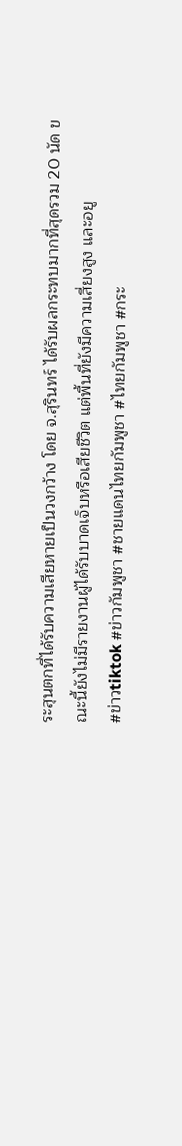ระสุนตกที่ได้รับความเสียหายเป็นวงกว้าง โดย จ.สุรินทร์ ได้รับผลกระทบมากที่สุดรวม 20 นัด ขณะนี้ยังไม่มีรายงานผู้ได้รับบาดเจ็บหรือเสียชีวิต แต่พื้นที่ยังมีความเสี่ยงสูง และอยู
#ข่าวtiktok #ข่าวกัมพูชา #ชายแดนไทยกัมพูชา #ไทยกัมพูชา #กระ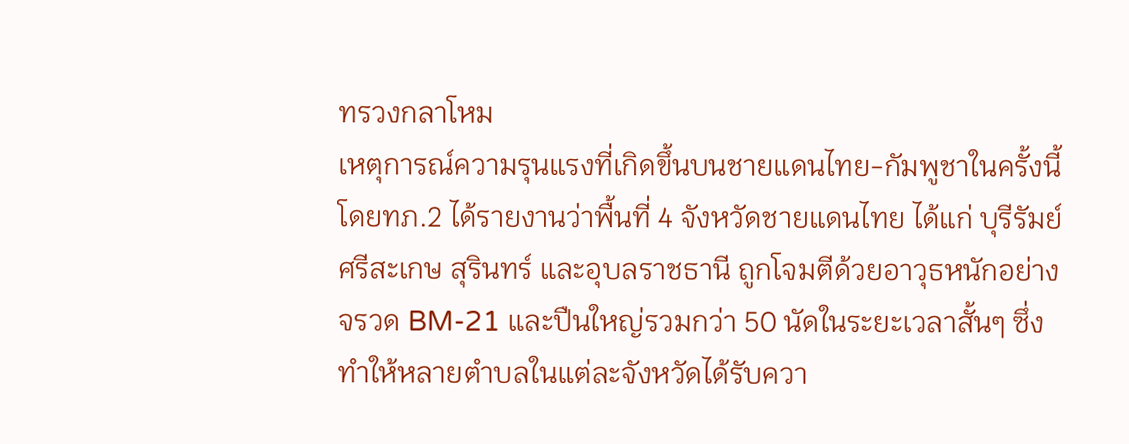ทรวงกลาโหม
เหตุการณ์ความรุนแรงที่เกิดขึ้นบนชายแดนไทย-กัมพูชาในครั้งนี้ โดยทภ.2 ได้รายงานว่าพื้นที่ 4 จังหวัดชายแดนไทย ได้แก่ บุรีรัมย์ ศรีสะเกษ สุรินทร์ และอุบลราชธานี ถูกโจมตีด้วยอาวุธหนักอย่างจรวด BM-21 และปืนใหญ่รวมกว่า 50 นัดในระยะเวลาสั้นๆ ซึ่งทำให้หลายตำบลในแต่ละจังหวัดได้รับควา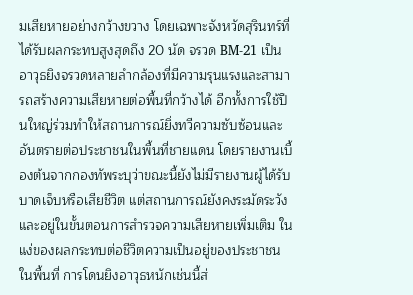มเสียหายอย่างกว้างขวาง โดยเฉพาะจังหวัดสุรินทร์ที่ได้รับผลกระทบสูงสุดถึง 20 นัด จรวด BM-21 เป็นอาวุธยิงจรวดหลายลำกล้องที่มีความรุนแรงและสามารถสร้างความเสียหายต่อพื้นที่กว้างได้ อีกทั้งการใช้ปืนใหญ่ร่วมทำให้สถานการณ์ยิ่งทวีความซับซ้อนและอันตรายต่อประชาชนในพื้นที่ชายแดน โดยรายงานเบื้องต้นจากกองทัพระบุว่าขณะนี้ยังไม่มีรายงานผู้ได้รับบาดเจ็บหรือเสียชีวิต แต่สถานการณ์ยังคงระมัดระวัง และอยู่ในขั้นตอนการสำรวจความเสียหายเพิ่มเติม ในแง่ของผลกระทบต่อชีวิตความเป็นอยู่ของประชาชนในพื้นที่ การโดนยิงอาวุธหนักเช่นนี้ส่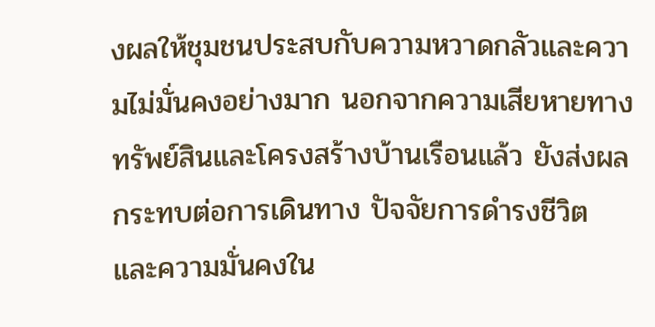งผลให้ชุมชนประสบกับความหวาดกลัวและความไม่มั่นคงอย่างมาก นอกจากความเสียหายทางทรัพย์สินและโครงสร้างบ้านเรือนแล้ว ยังส่งผลกระทบต่อการเดินทาง ปัจจัยการดำรงชีวิต และความมั่นคงใน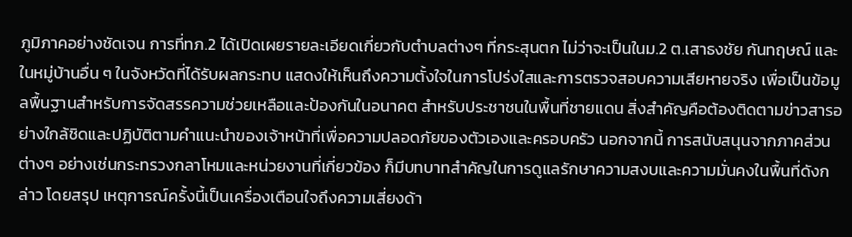ภูมิภาคอย่างชัดเจน การที่ทภ.2 ได้เปิดเผยรายละเอียดเกี่ยวกับตำบลต่างๆ ที่กระสุนตก ไม่ว่าจะเป็นในม.2 ต.เสาธงชัย กันทฤษณ์ และในหมู่บ้านอื่น ๆ ในจังหวัดที่ได้รับผลกระทบ แสดงให้เห็นถึงความตั้งใจในการโปร่งใสและการตรวจสอบความเสียหายจริง เพื่อเป็นข้อมูลพื้นฐานสำหรับการจัดสรรความช่วยเหลือและป้องกันในอนาคต สำหรับประชาชนในพื้นที่ชายแดน สิ่งสำคัญคือต้องติดตามข่าวสารอย่างใกล้ชิดและปฏิบัติตามคำแนะนำของเจ้าหน้าที่เพื่อความปลอดภัยของตัวเองและครอบครัว นอกจากนี้ การสนับสนุนจากภาคส่วนต่างๆ อย่างเช่นกระทรวงกลาโหมและหน่วยงานที่เกี่ยวข้อง ก็มีบทบาทสำคัญในการดูแลรักษาความสงบและความมั่นคงในพื้นที่ดังกล่าว โดยสรุป เหตุการณ์ครั้งนี้เป็นเครื่องเตือนใจถึงความเสี่ยงด้า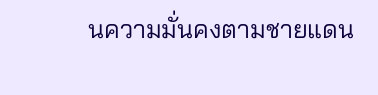นความมั่นคงตามชายแดน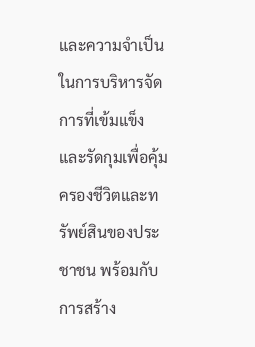และความจำเป็นในการบริหารจัดการที่เข้มแข็งและรัดกุมเพื่อคุ้มครองชีวิตและทรัพย์สินของประชาชน พร้อมกับการสร้าง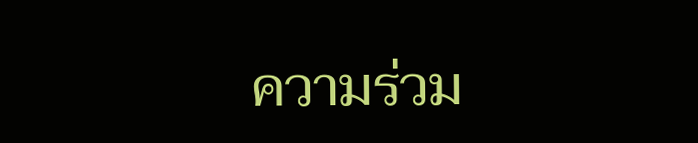ความร่วม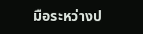มือระหว่างป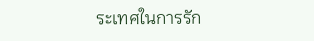ระเทศในการรัก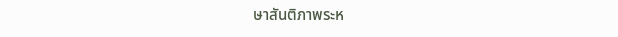ษาสันติภาพระห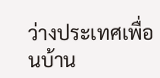ว่างประเทศเพื่อนบ้าน